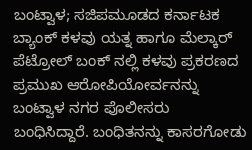ಬಂಟ್ವಾಳ; ಸಜಿಪಮೂಡದ ಕರ್ನಾಟಕ ಬ್ಯಾಂಕ್ ಕಳವು ಯತ್ನ ಹಾಗೂ ಮೆಲ್ಕಾರ್ ಪೆಟ್ರೋಲ್ ಬಂಕ್ ನಲ್ಲಿ ಕಳವು ಪ್ರಕರಣದ ಪ್ರಮುಖ ಆರೋಪಿಯೋರ್ವನನ್ನು ಬಂಟ್ವಾಳ ನಗರ ಪೊಲೀಸರು ಬಂಧಿಸಿದ್ದಾರೆ. ಬಂಧಿತನನ್ನು ಕಾಸರಗೋಡು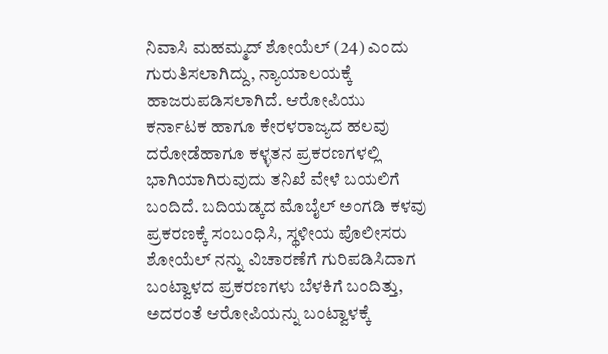ನಿವಾಸಿ ಮಹಮ್ಮದ್ ಶೋಯೆಲ್ (24) ಎಂದು ಗುರುತಿಸಲಾಗಿದ್ದು, ನ್ಯಾಯಾಲಯಕ್ಕೆ ಹಾಜರುಪಡಿಸಲಾಗಿದೆ. ಆರೋಪಿಯು ಕರ್ನಾಟಕ ಹಾಗೂ ಕೇರಳರಾಜ್ಯದ ಹಲವು ದರೋಡೆಹಾಗೂ ಕಳ್ಳತನ ಪ್ರಕರಣಗಳಲ್ಲಿ ಭಾಗಿಯಾಗಿರುವುದು ತನಿಖೆ ವೇಳೆ ಬಯಲಿಗೆ ಬಂದಿದೆ. ಬದಿಯಡ್ಕದ ಮೊಬೈಲ್ ಅಂಗಡಿ ಕಳವು ಪ್ರಕರಣಕ್ಕೆ ಸಂಬಂಧಿಸಿ, ಸ್ಥಳೀಯ ಪೊಲೀಸರು ಶೋಯೆಲ್ ನನ್ನು ವಿಚಾರಣೆಗೆ ಗುರಿಪಡಿಸಿದಾಗ ಬಂಟ್ವಾಳದ ಪ್ರಕರಣಗಳು ಬೆಳಕಿಗೆ ಬಂದಿತ್ತು, ಅದರಂತೆ ಆರೋಪಿಯನ್ನು ಬಂಟ್ವಾಳಕ್ಕೆ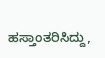ಹಸ್ತಾಂತರಿಸಿದ್ದು,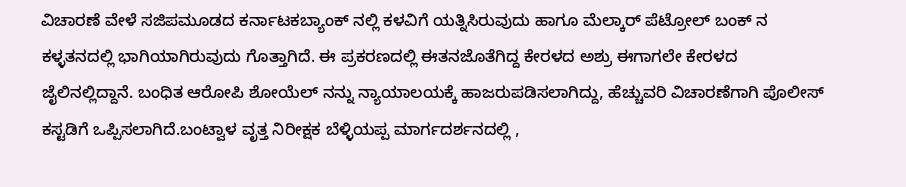ವಿಚಾರಣೆ ವೇಳೆ ಸಜಿಪಮೂಡದ ಕರ್ನಾಟಕಬ್ಯಾಂಕ್ ನಲ್ಲಿ ಕಳವಿಗೆ ಯತ್ನಿಸಿರುವುದು ಹಾಗೂ ಮೆಲ್ಕಾರ್ ಪೆಟ್ರೋಲ್ ಬಂಕ್ ನ ಕಳ್ಳತನದಲ್ಲಿ ಭಾಗಿಯಾಗಿರುವುದು ಗೊತ್ತಾಗಿದೆ. ಈ ಪ್ರಕರಣದಲ್ಲಿ ಈತನಜೊತೆಗಿದ್ದ ಕೇರಳದ ಅಶ್ರು ಈಗಾಗಲೇ ಕೇರಳದ ಜೈಲಿನಲ್ಲಿದ್ದಾನೆ. ಬಂಧಿತ ಆರೋಪಿ ಶೋಯೆಲ್ ನನ್ನು ನ್ಯಾಯಾಲಯಕ್ಕೆ ಹಾಜರುಪಡಿಸಲಾಗಿದ್ದು, ಹೆಚ್ಚುವರಿ ವಿಚಾರಣೆಗಾಗಿ ಪೊಲೀಸ್ ಕಸ್ಟಡಿಗೆ ಒಪ್ಪಿಸಲಾಗಿದೆ.ಬಂಟ್ವಾಳ ವೃತ್ತ ನಿರೀಕ್ಷಕ ಬೆಳ್ಳಿಯಪ್ಪ ಮಾರ್ಗದರ್ಶನದಲ್ಲಿ ,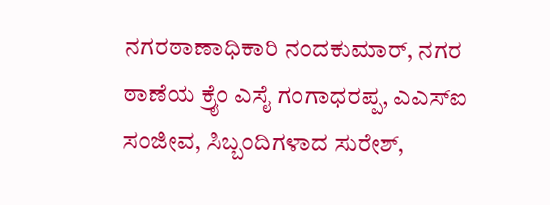ನಗರಠಾಣಾಧಿಕಾರಿ ನಂದಕುಮಾರ್, ನಗರ ಠಾಣೆಯ ಕ್ರೈಂ ಎಸೈ ಗಂಗಾಧರಪ್ಪ, ಎಎಸ್‍ಐ ಸಂಜೀವ, ಸಿಬ್ಬಂದಿಗಳಾದ ಸುರೇಶ್,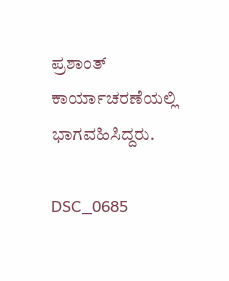ಪ್ರಶಾಂತ್ ಕಾರ್ಯಾಚರಣೆಯಲ್ಲಿ ಭಾಗವಹಿಸಿದ್ದರು.

DSC_0685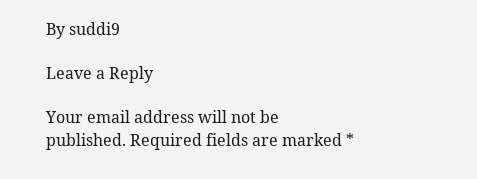By suddi9

Leave a Reply

Your email address will not be published. Required fields are marked *